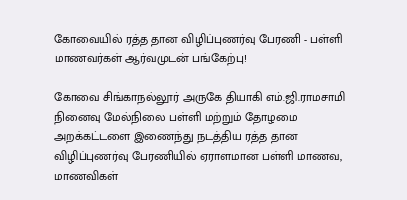கோவையில் ரத்த தான விழிப்புணர்வு பேரணி - பள்ளி மாணவர்கள் ஆர்வமுடன் பங்கேற்பு!

கோவை சிங்காநல்லூர் அருகே தியாகி எம்.ஜி.ராமசாமி நினைவு மேல்நிலை பள்ளி மற்றும் தோழமை அறக்கட்டளை இணைந்து நடத்திய ரத்த தான விழிப்புணர்வு பேரணியில் ஏராளமான பள்ளி மாணவ, மாணவிகள்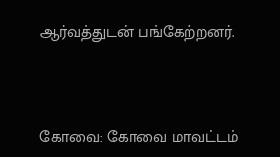ஆர்வத்துடன் பங்கேற்றனர்.



கோவை: கோவை மாவட்டம்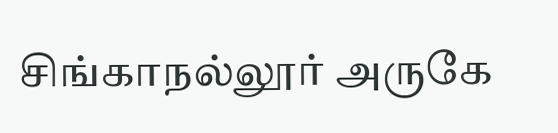சிங்காநல்லூர் அருகே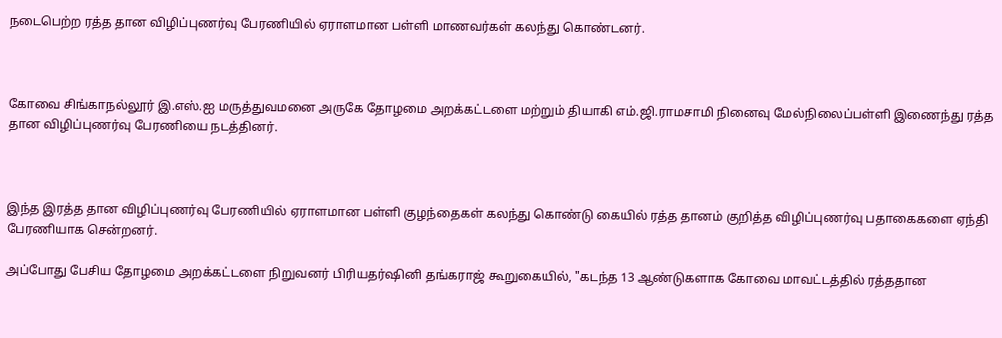நடைபெற்ற ரத்த தான விழிப்புணர்வு பேரணியில் ஏராளமான பள்ளி மாணவர்கள் கலந்து கொண்டனர்.



கோவை சிங்காநல்லூர் இ.எஸ்.ஐ மருத்துவமனை அருகே தோழமை அறக்கட்டளை மற்றும் தியாகி எம்.ஜி.ராமசாமி நினைவு மேல்நிலைப்பள்ளி இணைந்து ரத்த தான விழிப்புணர்வு பேரணியை நடத்தினர்.



இந்த இரத்த தான விழிப்புணர்வு பேரணியில் ஏராளமான பள்ளி குழந்தைகள் கலந்து கொண்டு கையில் ரத்த தானம் குறித்த விழிப்புணர்வு பதாகைகளை ஏந்தி பேரணியாக சென்றனர்.

அப்போது பேசிய தோழமை அறக்கட்டளை நிறுவனர் பிரியதர்ஷினி தங்கராஜ் கூறுகையில், "கடந்த 13 ஆண்டுகளாக கோவை மாவட்டத்தில் ரத்ததான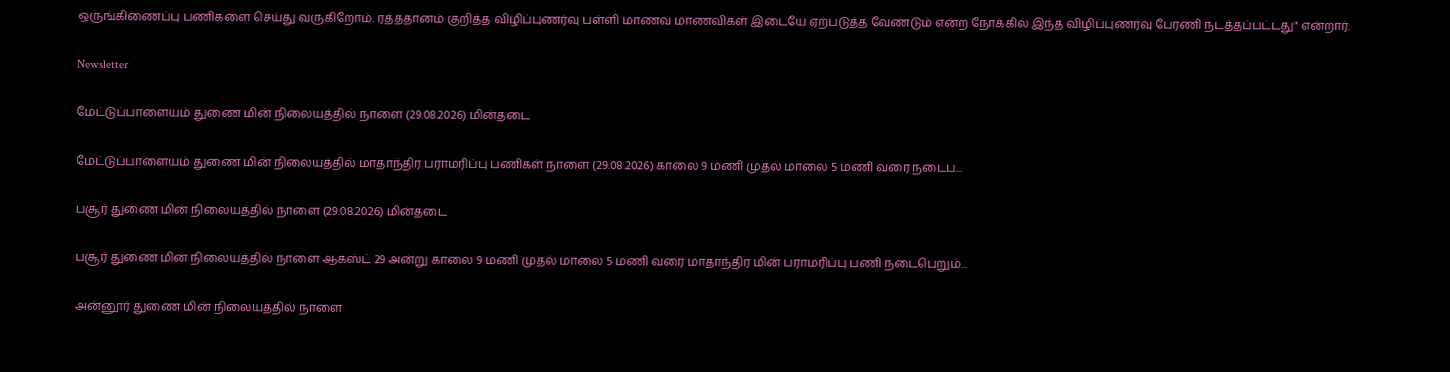ஒருங்கிணைப்பு பணிகளை செய்து வருகிறோம். ரத்ததானம் குறித்த விழிப்புணர்வு பள்ளி மாணவ மாணவிகள் இடையே ஏற்படுத்த வேண்டும் என்ற நோக்கில் இந்த விழிப்புணர்வு பேரணி நடத்தப்பட்டது" என்றார்.

Newsletter

மேட்டுப்பாளையம் துணை மின் நிலையத்தில் நாளை (29.08.2026) மின்தடை

மேட்டுப்பாளையம் துணை மின் நிலையத்தில் மாதாந்திர பராமரிப்பு பணிகள் நாளை (29.08.2026) காலை 9 மணி முதல் மாலை 5 மணி வரை நடைப...

பசூர் துணை மின் நிலையத்தில் நாளை (29.08.2026) மின்தடை

பசூர் துணை மின் நிலையத்தில் நாளை ஆகஸ்ட் 29 அன்று காலை 9 மணி முதல் மாலை 5 மணி வரை மாதாந்திர மின் பராமரிப்பு பணி நடைபெறும்...

அன்னூர் துணை மின் நிலையத்தில் நாளை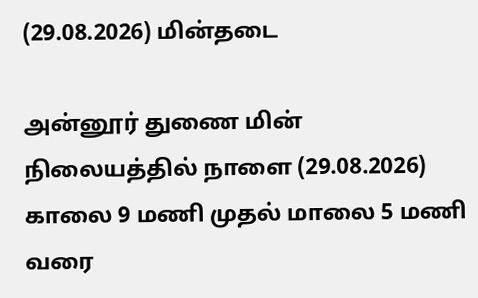(29.08.2026) மின்தடை

அன்னூர் துணை மின் நிலையத்தில் நாளை (29.08.2026) காலை 9 மணி முதல் மாலை 5 மணி வரை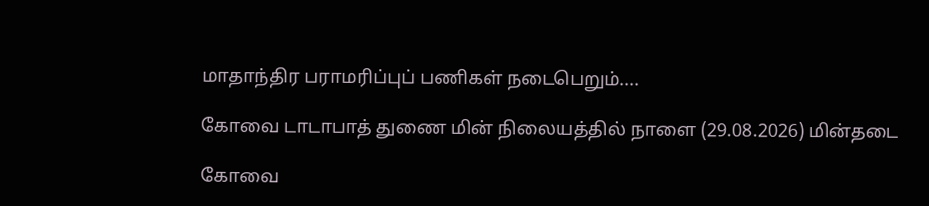மாதாந்திர பராமரிப்புப் பணிகள் நடைபெறும்....

கோவை டாடாபாத் துணை மின் நிலையத்தில் நாளை (29.08.2026) மின்தடை

கோவை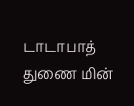டாடாபாத் துணை மின்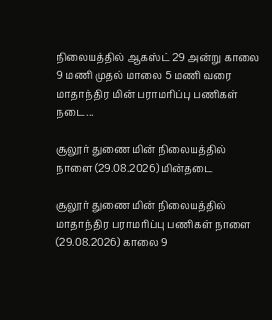நிலையத்தில் ஆகஸ்ட் 29 அன்று காலை 9 மணி முதல் மாலை 5 மணி வரை மாதாந்திர மின் பராமரிப்பு பணிகள் நடை...

சூலூர் துணை மின் நிலையத்தில் நாளை (29.08.2026) மின்தடை

சூலூர் துணை மின் நிலையத்தில் மாதாந்திர பராமரிப்பு பணிகள் நாளை (29.08.2026) காலை 9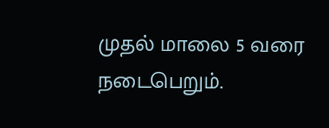முதல் மாலை 5 வரை நடைபெறும்.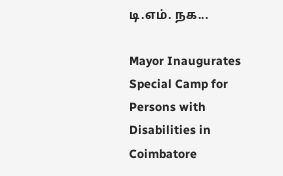டி.எம். நக...

Mayor Inaugurates Special Camp for Persons with Disabilities in Coimbatore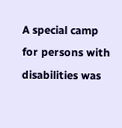A special camp for persons with disabilities was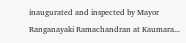inaugurated and inspected by Mayor Ranganayaki Ramachandran at Kaumara...